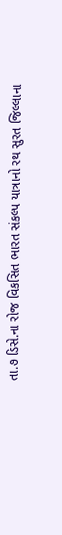તા.૭ ડિસે.ના રોજ વિકસિત ભારત સંકલ્પ યાત્રાનો રથ સુરત જિલ્લાના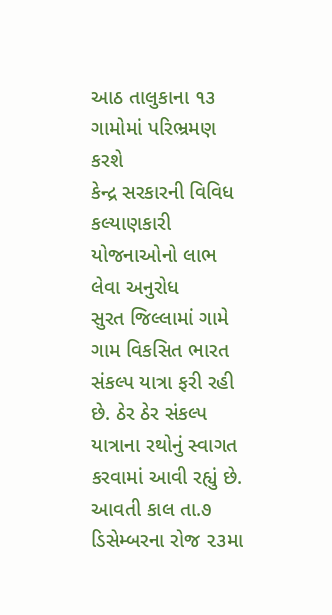આઠ તાલુકાના ૧૩ ગામોમાં પરિભ્રમણ કરશે
કેન્દ્ર સરકારની વિવિધ કલ્યાણકારી યોજનાઓનો લાભ લેવા અનુરોધ
સુરત જિલ્લામાં ગામે ગામ વિકસિત ભારત સંકલ્પ યાત્રા ફરી રહી છે. ઠેર ઠેર સંકલ્પ યાત્રાના રથોનું સ્વાગત કરવામાં આવી રહ્યું છે. આવતી કાલ તા.૭ ડિસેમ્બરના રોજ ૨૩મા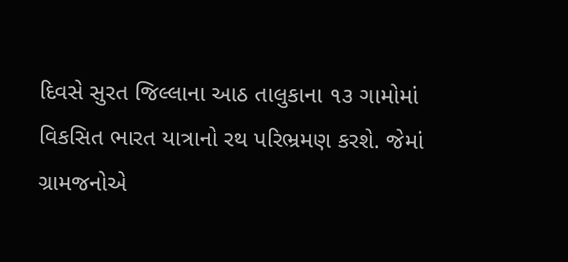દિવસે સુરત જિલ્લાના આઠ તાલુકાના ૧૩ ગામોમાં વિકસિત ભારત યાત્રાનો રથ પરિભ્રમણ કરશે. જેમાં ગ્રામજનોએ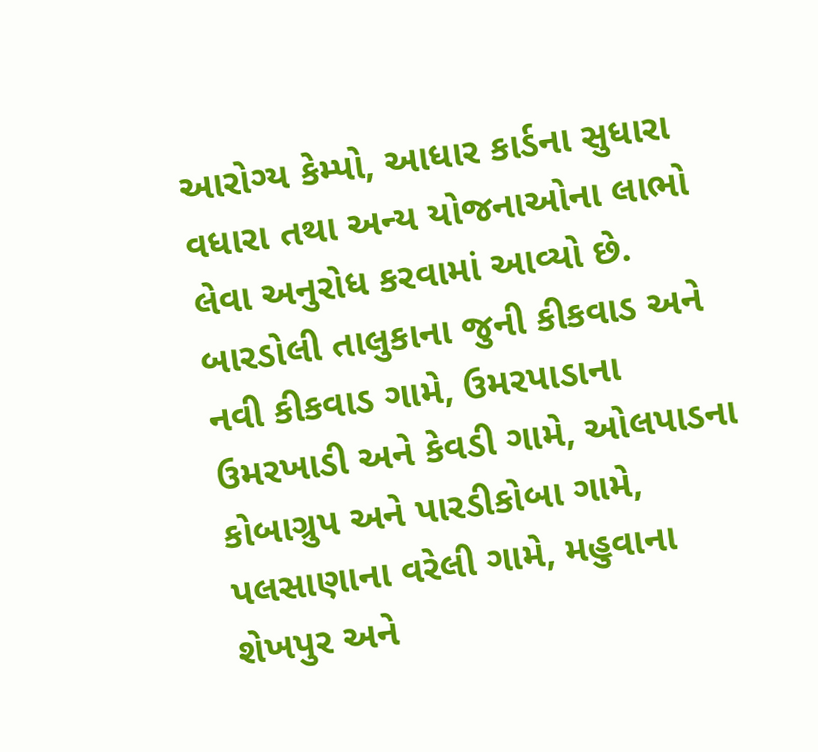આરોગ્ય કેમ્પો, આધાર કાર્ડના સુધારા વધારા તથા અન્ય યોજનાઓના લાભો લેવા અનુરોધ કરવામાં આવ્યો છે.
બારડોલી તાલુકાના જુની કીકવાડ અને નવી કીકવાડ ગામે, ઉમરપાડાના ઉમરખાડી અને કેવડી ગામે, ઓલપાડના કોબાગ્રુપ અને પારડીકોબા ગામે, પલસાણાના વરેલી ગામે, મહુવાના શેખપુર અને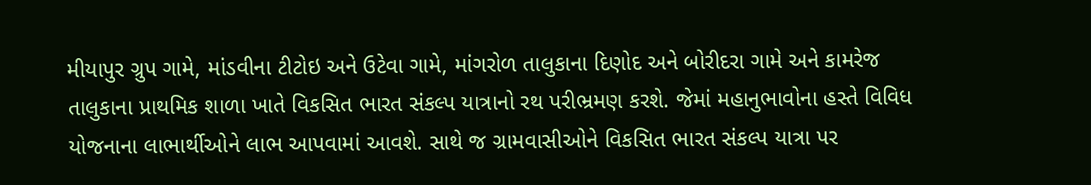મીયાપુર ગ્રુપ ગામે, માંડવીના ટીટોઇ અને ઉટેવા ગામે, માંગરોળ તાલુકાના દિણોદ અને બોરીદરા ગામે અને કામરેજ તાલુકાના પ્રાથમિક શાળા ખાતે વિકસિત ભારત સંકલ્પ યાત્રાનો રથ પરીભ્રમણ કરશે. જેમાં મહાનુભાવોના હસ્તે વિવિધ યોજનાના લાભાર્થીઓને લાભ આપવામાં આવશે. સાથે જ ગ્રામવાસીઓને વિકસિત ભારત સંકલ્પ યાત્રા પર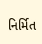નિર્મિત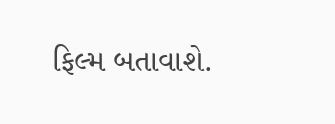ફિલ્મ બતાવાશે.